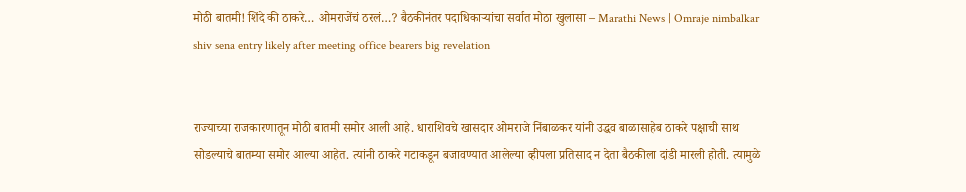मोठी बातमी! शिंदे की ठाकरे… ओमराजेंचं ठरलं…? बैठकीनंतर पदाधिकाऱ्यांचा सर्वात मोठा खुलासा – Marathi News | Omraje nimbalkar shiv sena entry likely after meeting office bearers big revelation


राज्याच्या राजकारणातून मोठी बातमी समोर आली आहे. धाराशिवचे खासदार ओमराजे निंबाळकर यांनी उद्धव बाळासाहेब ठाकरे पक्षाची साथ सोडल्याचे बातम्या समोर आल्या आहेत. त्यांनी ठाकरे गटाकडून बजावण्यात आलेल्या व्हीपला प्रतिसाद न देता बैठकीला दांडी मारली होती. त्यामुळे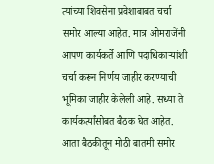त्यांच्या शिवसेना प्रवेशाबाबत चर्चा समोर आल्या आहेत. मात्र ओमराजेंनी आपण कार्यकर्ते आणि पदाधिकाऱ्यांशी चर्चा करून निर्णय जाहीर करण्याची भूमिका जाहीर केलेली आहे. सध्या ते कार्यकर्त्यांसोबत बैठक घेत आहेत. आता बैठकीतून मोठी बातमी समोर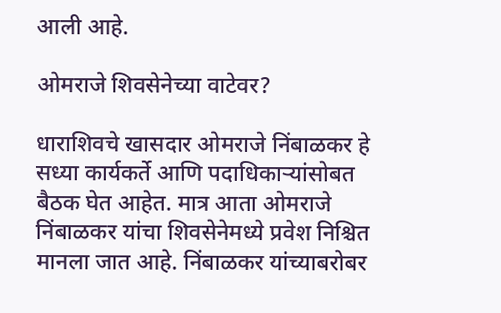आली आहे.

ओमराजे शिवसेनेच्या वाटेवर?

धाराशिवचे खासदार ओमराजे निंबाळकर हे सध्या कार्यकर्ते आणि पदाधिकाऱ्यांसोबत बैठक घेत आहेत. मात्र आता ओमराजे निंबाळकर यांचा शिवसेनेमध्ये प्रवेश निश्चित मानला जात आहे. निंबाळकर यांच्याबरोबर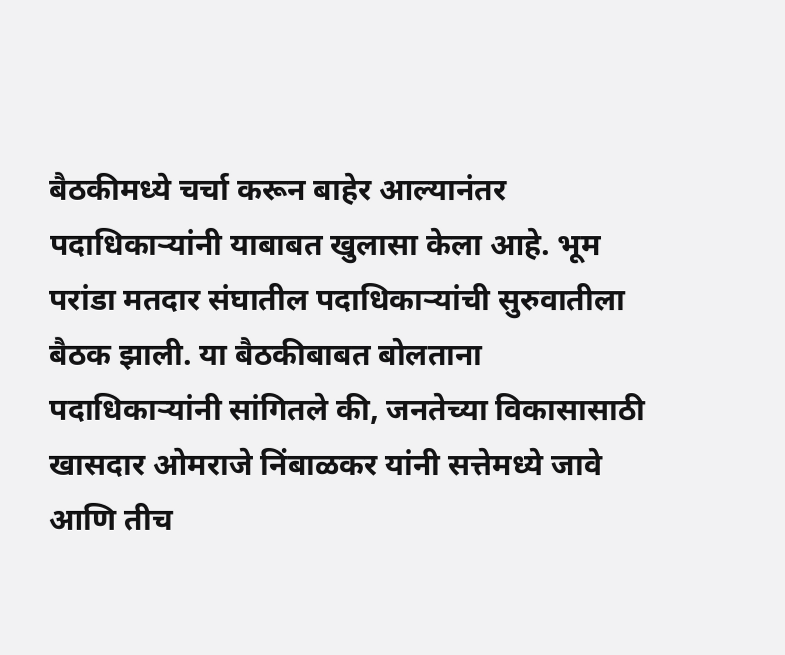बैठकीमध्ये चर्चा करून बाहेर आल्यानंतर पदाधिकाऱ्यांनी याबाबत खुलासा केला आहे. भूम परांडा मतदार संघातील पदाधिकाऱ्यांची सुरुवातीला बैठक झाली. या बैठकीबाबत बोलताना पदाधिकाऱ्यांनी सांगितले की, जनतेच्या विकासासाठी खासदार ओमराजे निंबाळकर यांनी सत्तेमध्ये जावे आणि तीच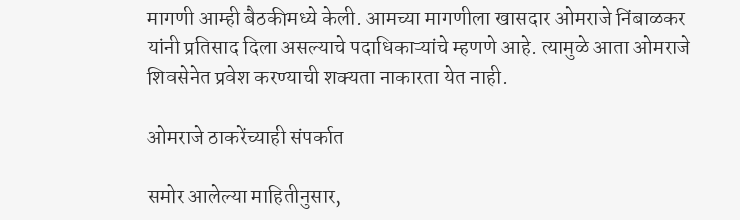मागणी आम्ही बैठकीमध्ये केली. आमच्या मागणीला खासदार ओमराजे निंबाळकर यांनी प्रतिसाद दिला असल्याचे पदाधिकाऱ्यांचे म्हणणे आहे. त्यामुळे आता ओमराजे शिवसेनेत प्रवेश करण्याची शक्यता नाकारता येत नाही.

ओमराजे ठाकरेंच्याही संपर्कात

समोर आलेल्या माहितीनुसार,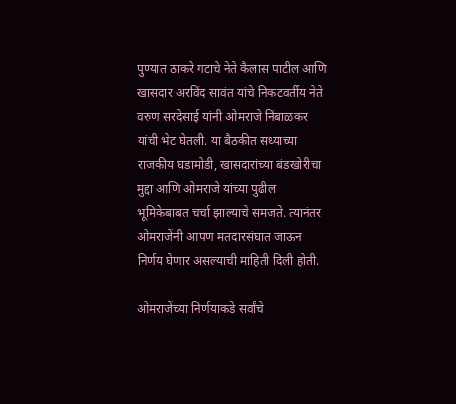पुण्यात ठाकरे गटाचे नेते कैलास पाटील आणि खासदार अरविंद सावंत यांचे निकटवर्तीय नेते वरुण सरदेसाई यांनी ओमराजे निंबाळकर यांची भेट घेतली. या बैठकीत सध्याच्या राजकीय घडामोडी, खासदारांच्या बंडखोरीचा मुद्दा आणि ओमराजे यांच्या पुढील भूमिकेबाबत चर्चा झाल्याचे समजते. त्यानंतर ओमराजेंनी आपण मतदारसंघात जाऊन निर्णय घेणार असल्याची माहिती दिली होती.

ओमराजेंच्या निर्णयाकडे सर्वांचे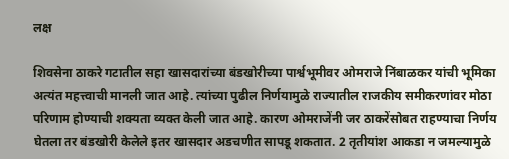लक्ष

शिवसेना ठाकरे गटातील सहा खासदारांच्या बंडखोरीच्या पार्श्वभूमीवर ओमराजे निंबाळकर यांची भूमिका अत्यंत महत्त्वाची मानली जात आहे. त्यांच्या पुढील निर्णयामुळे राज्यातील राजकीय समीकरणांवर मोठा परिणाम होण्याची शक्यता व्यक्त केली जात आहे. कारण ओमराजेंनी जर ठाकरेंसोबत राहण्याचा निर्णय घेतला तर बंडखोरी केलेले इतर खासदार अडचणीत सापडू शकतात. 2 तृतीयांश आकडा न जमल्यामुळे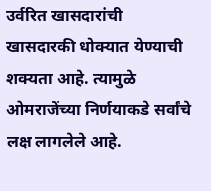उर्वरित खासदारांची खासदारकी धोक्यात येण्याची शक्यता आहे. त्यामुळे ओमराजेंच्या निर्णयाकडे सर्वांचे लक्ष लागलेले आहे.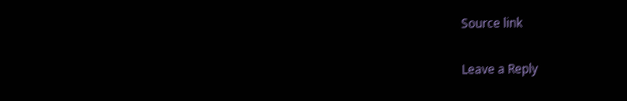Source link

Leave a Reply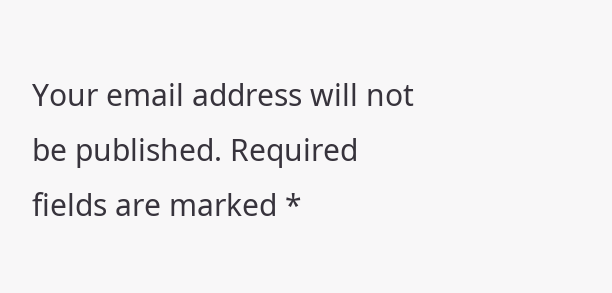Your email address will not be published. Required fields are marked *